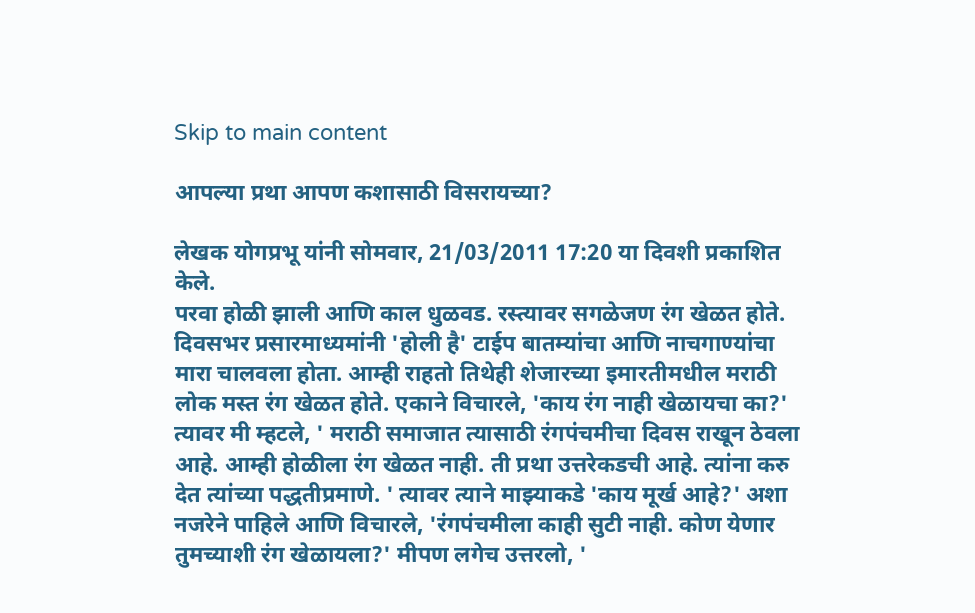Skip to main content

आपल्या प्रथा आपण कशासाठी विसरायच्या?

लेखक योगप्रभू यांनी सोमवार, 21/03/2011 17:20 या दिवशी प्रकाशित केले.
परवा होळी झाली आणि काल धुळवड. रस्त्यावर सगळेजण रंग खेळत होते. दिवसभर प्रसारमाध्यमांनी 'होली है' टाईप बातम्यांचा आणि नाचगाण्यांचा मारा चालवला होता. आम्ही राहतो तिथेही शेजारच्या इमारतीमधील मराठी लोक मस्त रंग खेळत होते. एकाने विचारले, 'काय रंग नाही खेळायचा का?' त्यावर मी म्हटले, ' मराठी समाजात त्यासाठी रंगपंचमीचा दिवस राखून ठेवला आहे. आम्ही होळीला रंग खेळत नाही. ती प्रथा उत्तरेकडची आहे. त्यांना करु देत त्यांच्या पद्धतीप्रमाणे. ' त्यावर त्याने माझ्याकडे 'काय मूर्ख आहे?' अशा नजरेने पाहिले आणि विचारले, 'रंगपंचमीला काही सुटी नाही. कोण येणार तुमच्याशी रंग खेळायला?' मीपण लगेच उत्तरलो, '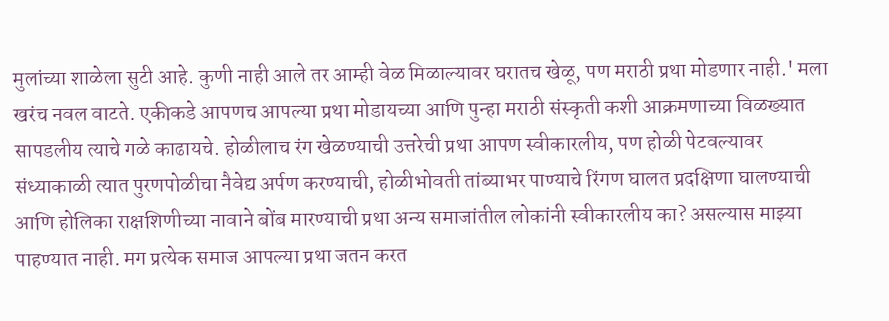मुलांच्या शाळेला सुटी आहे. कुणी नाही आले तर आम्ही वेळ मिळाल्यावर घरातच खेळू, पण मराठी प्रथा मोडणार नाही.' मला खरंच नवल वाटते. एकीकडे आपणच आपल्या प्रथा मोडायच्या आणि पुन्हा मराठी संस्कृती कशी आक्रमणाच्या विळख्यात सापडलीय त्याचे गळे काढायचे. होळीलाच रंग खेळण्याची उत्तरेची प्रथा आपण स्वीकारलीय, पण होळी पेटवल्यावर संध्याकाळी त्यात पुरणपोळीचा नैवेद्य अर्पण करण्याची, होळीभोवती तांब्याभर पाण्याचे रिंगण घालत प्रदक्षिणा घालण्याची आणि होलिका राक्षशिणीच्या नावाने बोंब मारण्याची प्रथा अन्य समाजांतील लोकांनी स्वीकारलीय का? असल्यास माझ्या पाहण्यात नाही. मग प्रत्येक समाज आपल्या प्रथा जतन करत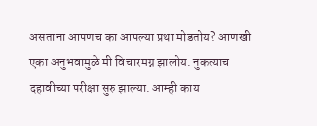असताना आपणच का आपल्या प्रथा मोडतोय? आणखी एका अनुभवामुळे मी विचारमग्न झालोय. नुकत्याच दहावीच्या परीक्षा सुरु झाल्या. आम्ही काय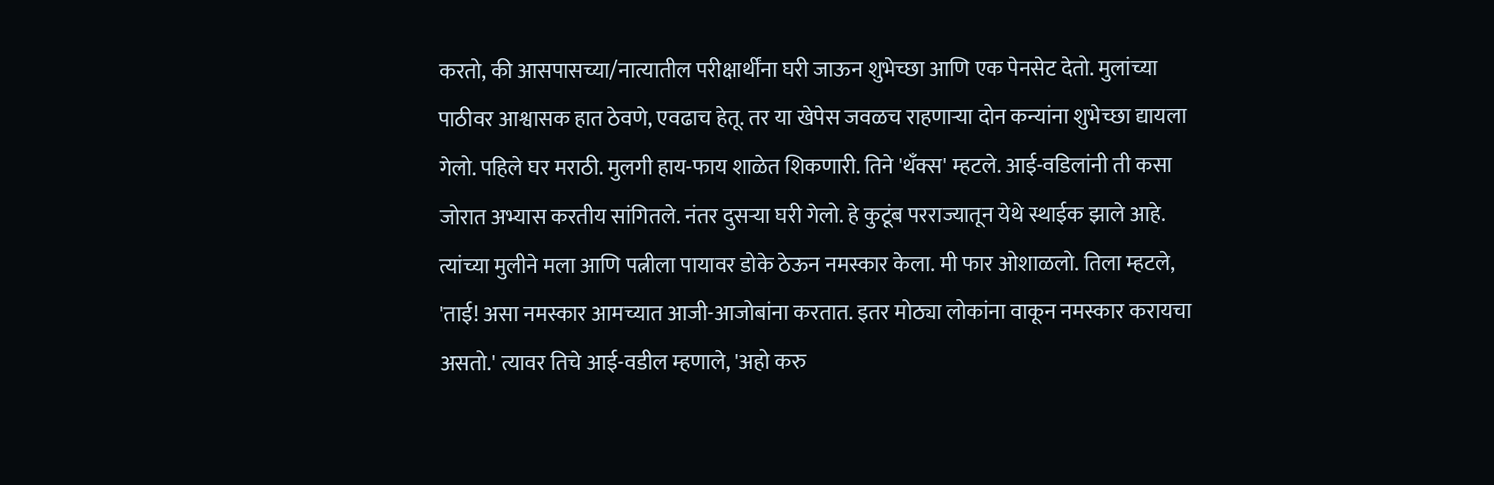करतो, की आसपासच्या/नात्यातील परीक्षार्थींना घरी जाऊन शुभेच्छा आणि एक पेनसेट देतो. मुलांच्या पाठीवर आश्वासक हात ठेवणे, एवढाच हेतू. तर या खेपेस जवळच राहणार्‍या दोन कन्यांना शुभेच्छा द्यायला गेलो. पहिले घर मराठी. मुलगी हाय-फाय शाळेत शिकणारी. तिने 'थँक्स' म्हटले. आई-वडिलांनी ती कसा जोरात अभ्यास करतीय सांगितले. नंतर दुसर्‍या घरी गेलो. हे कुटूंब परराज्यातून येथे स्थाईक झाले आहे. त्यांच्या मुलीने मला आणि पत्नीला पायावर डोके ठेऊन नमस्कार केला. मी फार ओशाळलो. तिला म्हटले, 'ताई! असा नमस्कार आमच्यात आजी-आजोबांना करतात. इतर मोठ्या लोकांना वाकून नमस्कार करायचा असतो.' त्यावर तिचे आई-वडील म्हणाले, 'अहो करु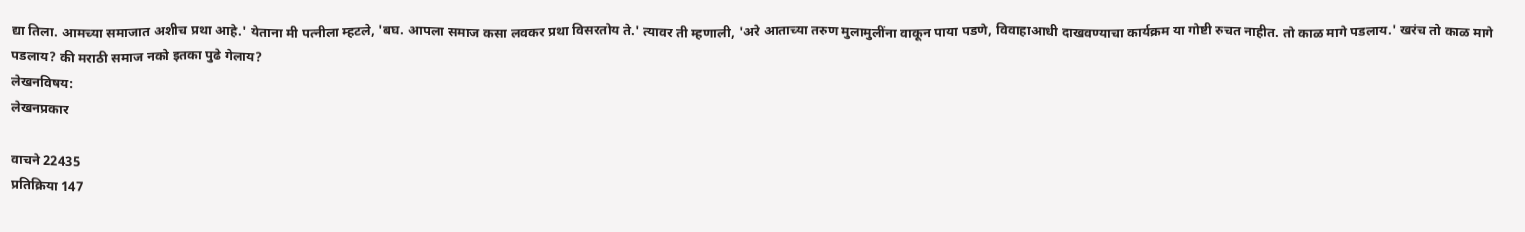द्या तिला. आमच्या समाजात अशीच प्रथा आहे.' येताना मी पत्नीला म्हटले, 'बघ. आपला समाज कसा लवकर प्रथा विसरतोय ते.' त्यावर ती म्हणाली, 'अरे आताच्या तरुण मुलामुलींना वाकून पाया पडणे, विवाहाआधी दाखवण्याचा कार्यक्रम या गोष्टी रुचत नाहीत. तो काळ मागे पडलाय.' खरंच तो काळ मागे पडलाय? की मराठी समाज नको इतका पुढे गेलाय?
लेखनविषय:
लेखनप्रकार

वाचने 22435
प्रतिक्रिया 147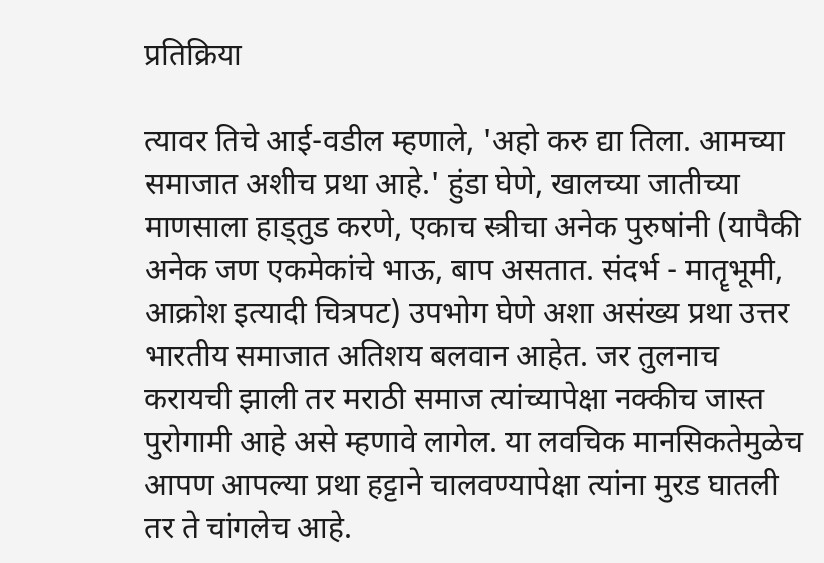प्रतिक्रिया

त्यावर तिचे आई-वडील म्हणाले, 'अहो करु द्या तिला. आमच्या समाजात अशीच प्रथा आहे.' हुंडा घेणे, खालच्या जातीच्या माणसाला हाड्तुड करणे, एकाच स्त्रीचा अनेक पुरुषांनी (यापैकी अनेक जण एकमेकांचे भाऊ, बाप असतात. संदर्भ - मातॄभूमी, आक्रोश इत्यादी चित्रपट) उपभोग घेणे अशा असंख्य प्रथा उत्तर भारतीय समाजात अतिशय बलवान आहेत. जर तुलनाच करायची झाली तर मराठी समाज त्यांच्यापेक्षा नक्कीच जास्त पुरोगामी आहे असे म्हणावे लागेल. या लवचिक मानसिकतेमुळेच आपण आपल्या प्रथा हट्टाने चालवण्यापेक्षा त्यांना मुरड घातली तर ते चांगलेच आहे.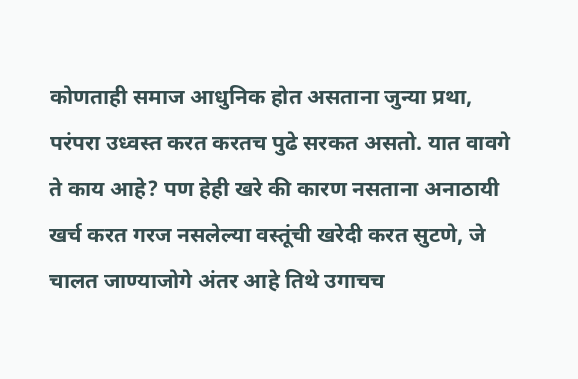कोणताही समाज आधुनिक होत असताना जुन्या प्रथा, परंपरा उध्वस्त करत करतच पुढे सरकत असतो. यात वावगे ते काय आहे? पण हेही खरे की कारण नसताना अनाठायी खर्च करत गरज नसलेल्या वस्तूंची खरेदी करत सुटणे, जे चालत जाण्याजोगे अंतर आहे तिथे उगाचच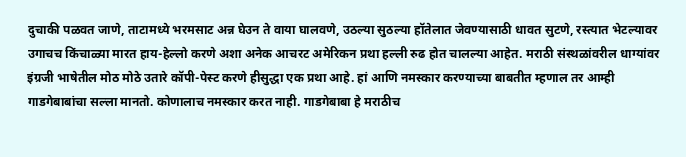दुचाकी पळवत जाणे, ताटामध्ये भरमसाट अन्न घेउन ते वाया घालवणे, उठल्या सुठल्या हॉतेलात जेवण्यासाठी धावत सुटणे, रस्त्यात भेटल्यावर उगाचच किंचाळ्या मारत हाय-हेल्लो करणे अशा अनेक आचरट अमेरिकन प्रथा हल्ली रुढ होत चालल्या आहेत. मराठी संस्थळांवरील धाग्यांवर इंग्रजी भाषेतील मोठ मोठे उतारे कॉपी-पेस्ट करणे हीसुद्धा एक प्रथा आहे. हां आणि नमस्कार करण्याच्या बाबतीत म्हणाल तर आम्ही गाडगेबाबांचा सल्ला मानतो. कोणालाच नमस्कार करत नाही. गाडगेबाबा हे मराठीच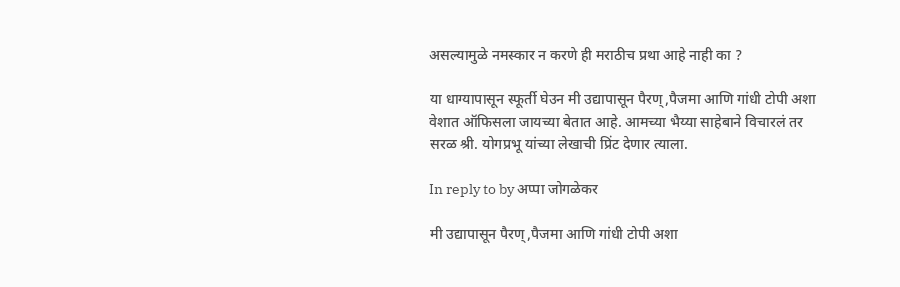असल्यामुळे नमस्कार न करणे ही मराठीच प्रथा आहे नाही का ?

या धाग्यापासून स्फूर्ती घेउन मी उद्यापासून पैरण्,पैजमा आणि गांधी टोपी अशा वेशात ऑफिसला जायच्या बेतात आहे. आमच्या भैय्या साहेबाने विचारलं तर सरळ श्री. योगप्रभू यांच्या लेखाची प्रिंट देणार त्याला.

In reply to by अप्पा जोगळेकर

मी उद्यापासून पैरण्,पैजमा आणि गांधी टोपी अशा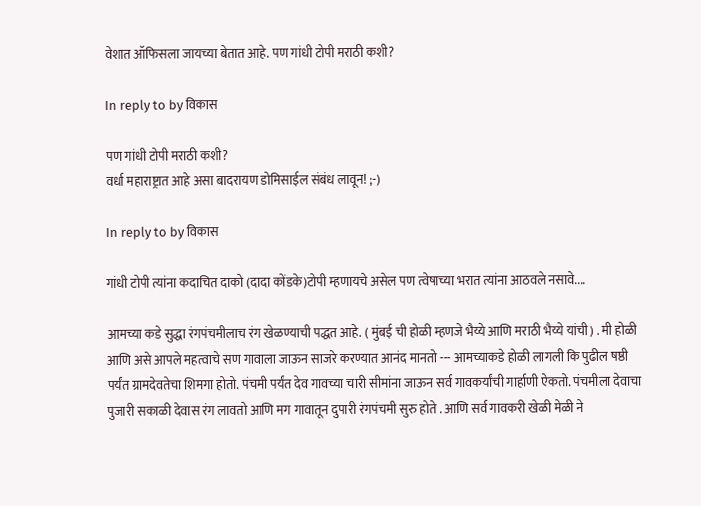वेशात ऑफिसला जायच्या बेतात आहे. पण गांधी टोपी मराठी कशी?

In reply to by विकास

पण गांधी टोपी मराठी कशी?
वर्धा महाराष्ट्रात आहे असा बादरायण डोमिसाईल संबंध लावून! ;-)

In reply to by विकास

गांधी टोपी त्यांना कदाचित दाको (दादा कोंडके)टोपी म्हणायचे असेल पण त्वेषाच्या भरात त्यांना आठवले नसावे....

आमच्या कडे सुद्धा रंगपंचमीलाच रंग खेळण्याची पद्धत आहे. ( मुंबई ची होळी म्हणजे भैय्ये आणि मराठी भैय्ये यांची) . मी होळी आणि असे आपले महत्वाचे सण गावाला जाऊन साजरे करण्यात आनंद मानतो --- आमच्याकडे होळी लागली कि पुढील षष्ठी पर्यंत ग्रामदेवतेचा शिमगा होतो. पंचमी पर्यंत देव गावच्या चारी सीमांना जाऊन सर्व गावकर्यांची गार्हाणी ऐकतो. पंचमीला देवाचा पुजारी सकाळी देवास रंग लावतो आणि मग गावातून दुपारी रंगपंचमी सुरु होते . आणि सर्व गावकरी खेळी मेळी ने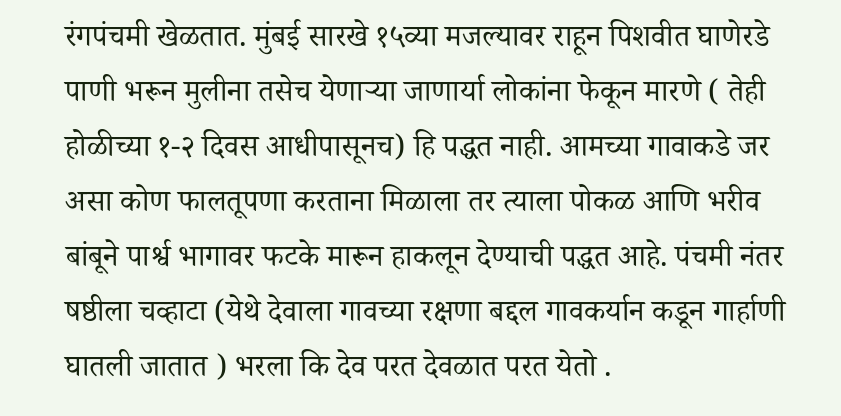रंगपंचमी खेळतात. मुंबई सारखे १५व्या मजल्यावर राहून पिशवीत घाणेरडे पाणी भरून मुलीना तसेच येणाऱ्या जाणार्या लोकांना फेकून मारणे ( तेही होळीच्या १-२ दिवस आधीपासूनच) हि पद्धत नाही. आमच्या गावाकडे जर असा कोण फालतूपणा करताना मिळाला तर त्याला पोकळ आणि भरीव बांबूने पार्श्व भागावर फटके मारून हाकलून देण्याची पद्धत आहे. पंचमी नंतर षष्ठीला चव्हाटा (येथे देवाला गावच्या रक्षणा बद्दल गावकर्यान कडून गार्हाणी घातली जातात ) भरला कि देव परत देवळात परत येतो .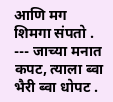आणि मग शिमगा संपतो . --- जाच्या मनात कपट, त्याला ब्वा भैरी ब्वा धोपट .